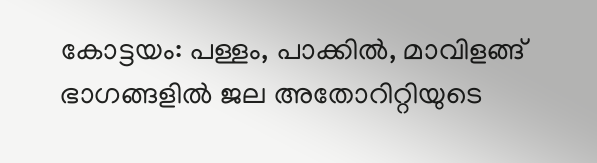കോട്ടയം: പള്ളം, പാക്കിൽ, മാവിളങ്ങ് ഭാഗങ്ങളിൽ ജല അതോറിറ്റിയുടെ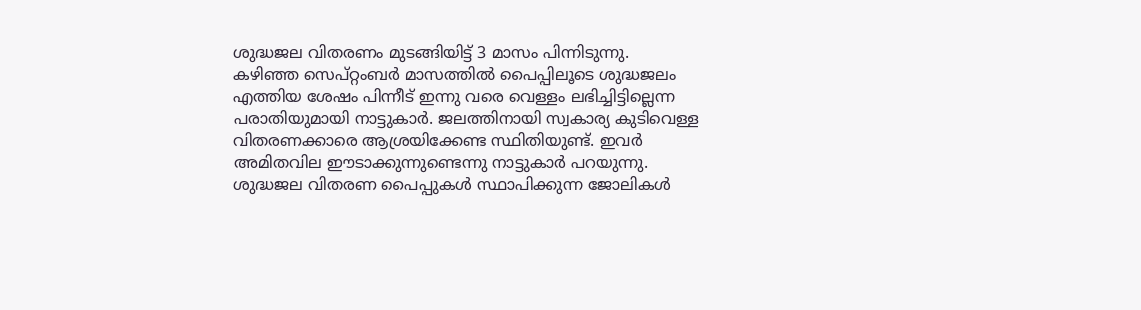ശുദ്ധജല വിതരണം മുടങ്ങിയിട്ട് 3 മാസം പിന്നിടുന്നു.
കഴിഞ്ഞ സെപ്റ്റംബർ മാസത്തിൽ പൈപ്പിലൂടെ ശുദ്ധജലം എത്തിയ ശേഷം പിന്നീട് ഇന്നു വരെ വെള്ളം ലഭിച്ചിട്ടില്ലെന്ന പരാതിയുമായി നാട്ടുകാർ. ജലത്തിനായി സ്വകാര്യ കുടിവെള്ള വിതരണക്കാരെ ആശ്രയിക്കേണ്ട സ്ഥിതിയുണ്ട്. ഇവർ അമിതവില ഈടാക്കുന്നുണ്ടെന്നു നാട്ടുകാർ പറയുന്നു.
ശുദ്ധജല വിതരണ പൈപ്പുകൾ സ്ഥാപിക്കുന്ന ജോലികൾ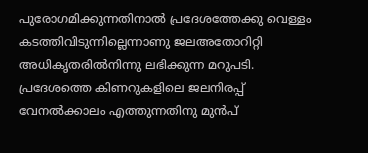പുരോഗമിക്കുന്നതിനാൽ പ്രദേശത്തേക്കു വെള്ളം കടത്തിവിടുന്നില്ലെന്നാണു ജലഅതോറിറ്റി അധികൃതരിൽനിന്നു ലഭിക്കുന്ന മറുപടി. പ്രദേശത്തെ കിണറുകളിലെ ജലനിരപ്പ് വേനൽക്കാലം എത്തുന്നതിനു മുൻപ്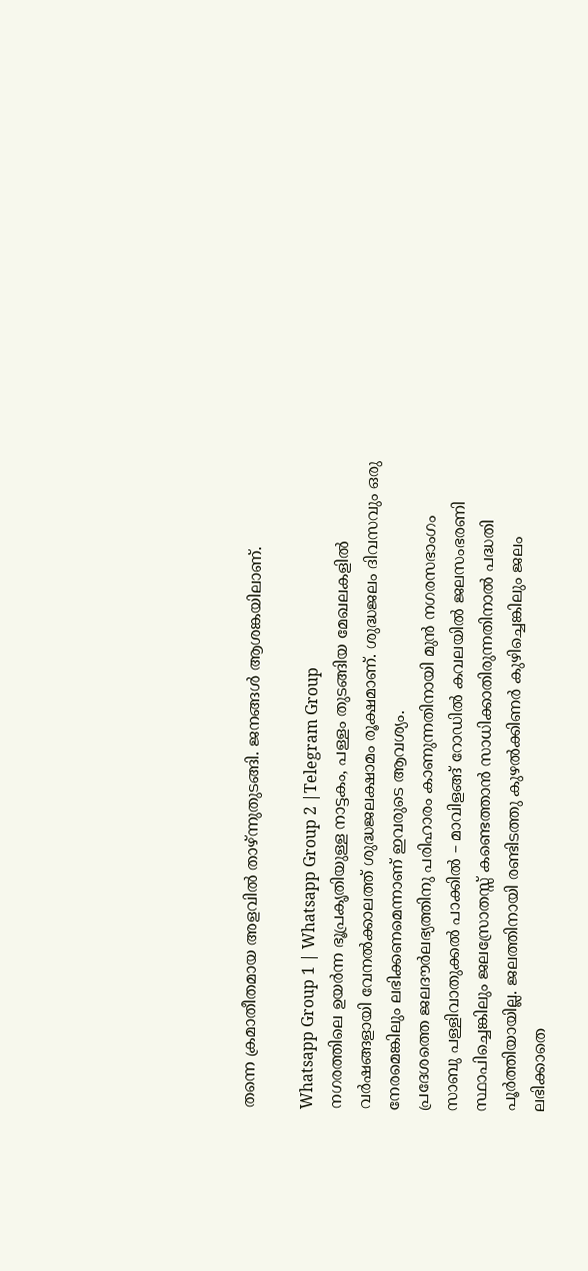തന്നെ ക്രമാതീതമായ അളവിൽ താഴ്ന്നുതുടങ്ങി. ജനങ്ങൾ ആശങ്കയിലാണ്.

Whatsapp Group 1 | Whatsapp Group 2 |Telegram Group
നഗരത്തിലെ ഉയർന്ന ഭൂപ്രകൃതിയുള്ള നാട്ടകം, പള്ളം തുടങ്ങിയ മേഖലകളിൽ വർഷങ്ങളായി വേനൽക്കാലത്ത് ശുദ്ധജലക്ഷാമം രൂക്ഷമാണ്. ശുദ്ധജലം ദിവസവും ഒരു നേരമെങ്കിലും ലഭിക്കണമെന്നാണ് ഇവരുടെ ആവശ്യം.
പ്രദേശത്തെ ജലദൗർലഭ്യത്തിനു പരിഹാരം കാണുന്നതിനായി മുൻ നഗരസഭാംഗം സാബു പള്ളിവാതുക്കൽ പാക്കിൽ – മാവിളങ്ങ് റോഡിൽ കവലയിൽ ജലസംഭരണി സ്ഥാപിച്ചെങ്കിലും ജലസ്രോതസ്സ് കണ്ടെത്താൻ സാധിക്കാതിരുന്നതിനാൽ പദ്ധതി പൂർത്തിയായില്ല. ജലത്തിനായി രണ്ടിടത്തു കുഴൽക്കിണർ കുഴിച്ചെങ്കിലും ജലം ലഭിക്കാതെ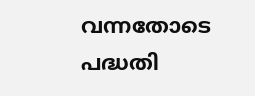വന്നതോടെ പദ്ധതി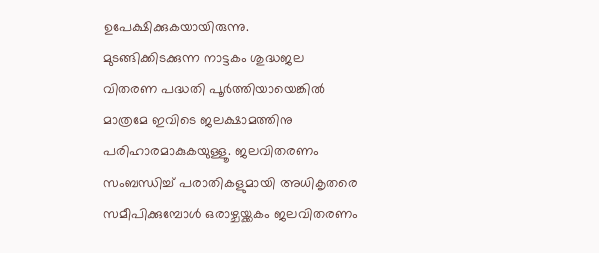ഉപേക്ഷിക്കുകയായിരുന്നു.
മുടങ്ങിക്കിടക്കുന്ന നാട്ടകം ശുദ്ധജല വിതരണ പദ്ധതി പൂർത്തിയായെങ്കിൽ മാത്രമേ ഇവിടെ ജലക്ഷാമത്തിനു പരിഹാരമാകുകയുള്ളൂ. ജലവിതരണം സംബന്ധിച്ച് പരാതികളുമായി അധികൃതരെ സമീപിക്കുമ്പോൾ ഒരാഴ്ചയ്ക്കകം ജലവിതരണം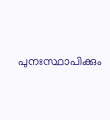പുനഃസ്ഥാപിക്കും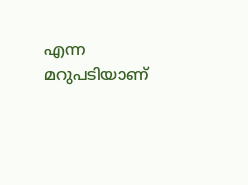എന്ന മറുപടിയാണ്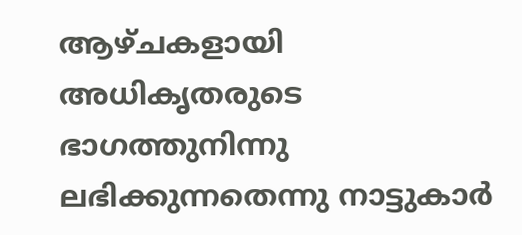ആഴ്ചകളായി അധികൃതരുടെ ഭാഗത്തുനിന്നു ലഭിക്കുന്നതെന്നു നാട്ടുകാർ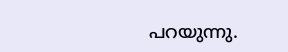പറയുന്നു.